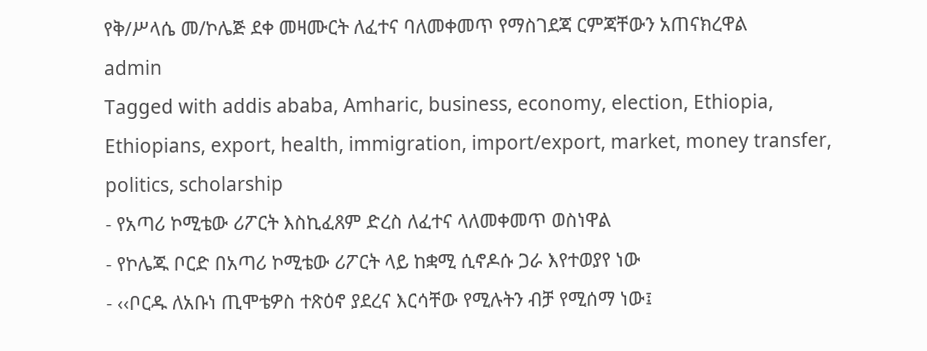የቅ/ሥላሴ መ/ኮሌጅ ደቀ መዛሙርት ለፈተና ባለመቀመጥ የማስገደጃ ርምጃቸውን አጠናክረዋል
admin
Tagged with addis ababa, Amharic, business, economy, election, Ethiopia, Ethiopians, export, health, immigration, import/export, market, money transfer, politics, scholarship
- የአጣሪ ኮሚቴው ሪፖርት እስኪፈጸም ድረስ ለፈተና ላለመቀመጥ ወስነዋል
- የኮሌጁ ቦርድ በአጣሪ ኮሚቴው ሪፖርት ላይ ከቋሚ ሲኖዶሱ ጋራ እየተወያየ ነው
- ‹‹ቦርዱ ለአቡነ ጢሞቴዎስ ተጽዕኖ ያደረና እርሳቸው የሚሉትን ብቻ የሚሰማ ነው፤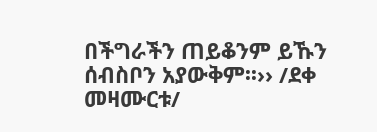በችግራችን ጠይቆንም ይኹን ሰብስቦን አያውቅም፡፡›› /ደቀ መዛሙርቱ/